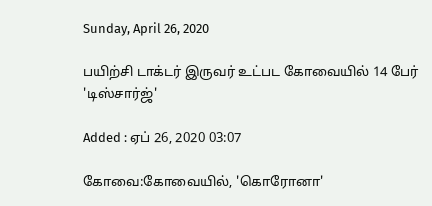Sunday, April 26, 2020

பயிற்சி டாக்டர் இருவர் உட்பட கோவையில் 14 பேர் 'டிஸ்சார்ஜ்'

Added : ஏப் 26, 2020 03:07

கோவை:கோவையில், 'கொரோனா'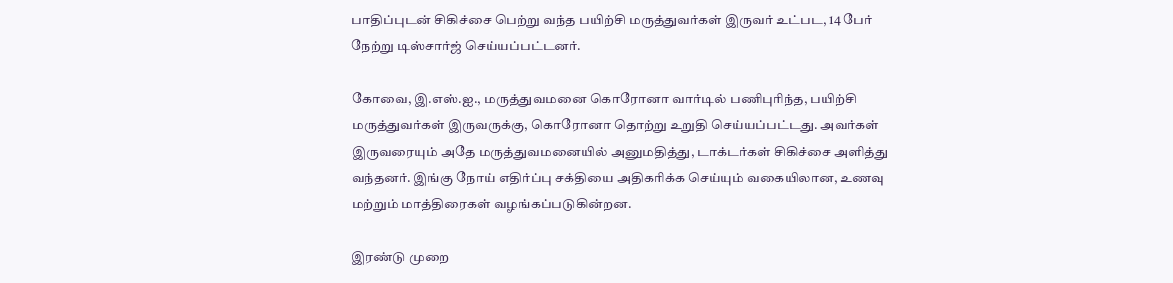பாதிப்புடன் சிகிச்சை பெற்று வந்த பயிற்சி மருத்துவர்கள் இருவர் உட்பட, 14 பேர் நேற்று டிஸ்சார்ஜ் செய்யப்பட்டனர்.

கோவை, இ.எஸ்.ஐ., மருத்துவமனை கொரோனா வார்டில் பணிபுரிந்த, பயிற்சி மருத்துவர்கள் இருவருக்கு, கொரோனா தொற்று உறுதி செய்யப்பட்டது. அவர்கள் இருவரையும் அதே மருத்துவமனையில் அனுமதித்து, டாக்டர்கள் சிகிச்சை அளித்து வந்தனர். இங்கு நோய் எதிர்ப்பு சக்தியை அதிகரிக்க செய்யும் வகையிலான, உணவு மற்றும் மாத்திரைகள் வழங்கப்படுகின்றன.

இரண்டு முறை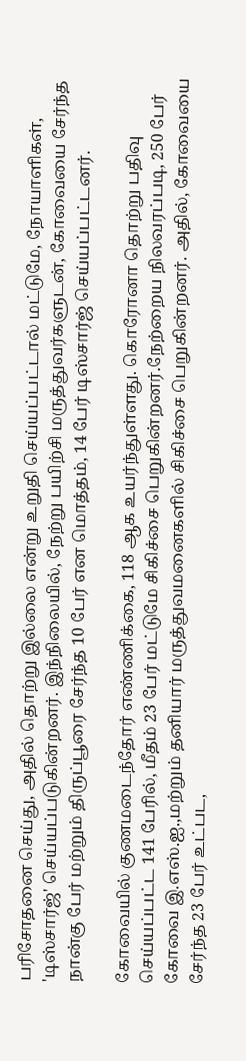பரிசோதனை செய்து, அதில் தொற்று இல்லை என்று உறுதி செய்யப்பட்டால் மட்டுமே, நோயாளிகள், 'டிஸ்சார்ஜ்' செய்யப்படுகின்றனர். இந்நிலையில், நேற்று பயிற்சி மருத்துவர்களுடன், கோவையை சேர்ந்த நான்கு பேர் மற்றும் திருப்பூரை சேர்ந்த 10 பேர் என மொத்தம், 14 பேர் டிஸ்சார்ஜ் செய்யப்பட்டனர்.

கோவையில் குணமடைந்தோர் எண்ணிக்கை, 118 ஆக உயர்ந்துள்ளது. கொரோனா தொற்று பதிவு செய்யப்பட்ட 141 பேரில், மீதம் 23 பேர் மட்டுமே சிகிச்சை பெறுகின்றனர்.நேற்றைய நிலவரப்படி, 250 பேர் கோவை இ.எஸ்.ஐ.,மற்றும் தனியார் மருத்துவமனைகளில் சிகிச்சை பெறுகின்றனர். அதில், கோவையை சேர்ந்த 23 பேர் உட்பட,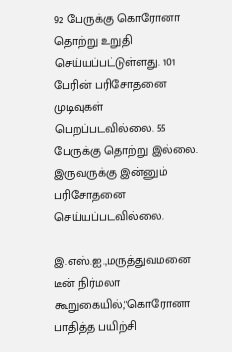92 பேருக்கு கொரோனா தொற்று உறுதி செய்யப்பட்டுள்ளது. 101 பேரின் பரிசோதனை முடிவுகள் பெறப்படவில்லை. 55 பேருக்கு தொற்று இல்லை. இருவருக்கு இன்னும் பரிசோதனை செய்யப்படவில்லை.

இ.எஸ்.ஐ.,மருத்துவமனை டீன் நிர்மலா கூறுகையில்,''கொரோனா பாதித்த பயிற்சி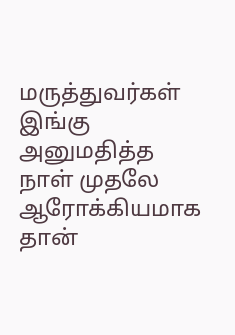மருத்துவர்கள் இங்கு அனுமதித்த நாள் முதலே ஆரோக்கியமாக தான்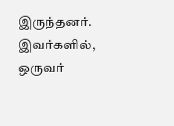இருந்தனர். இவர்களில், ஒருவர்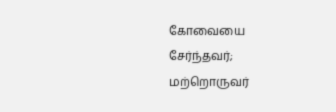கோவையை சேர்ந்தவர்; மற்றொருவர்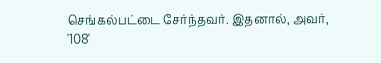செங்கல்பட்டை சேர்ந்தவர். இதனால், அவர், '108'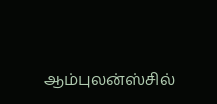ஆம்புலன்ஸ்சில்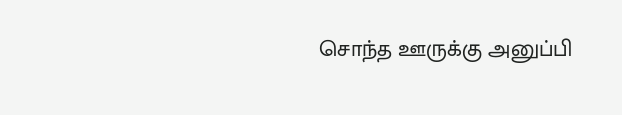சொந்த ஊருக்கு அனுப்பி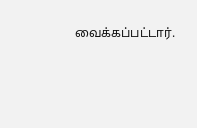வைக்கப்பட்டார்.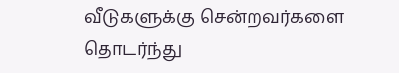வீடுகளுக்கு சென்றவர்களை தொடர்ந்து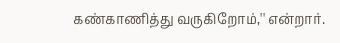கண்காணித்து வருகிறோம்,'' என்றார்.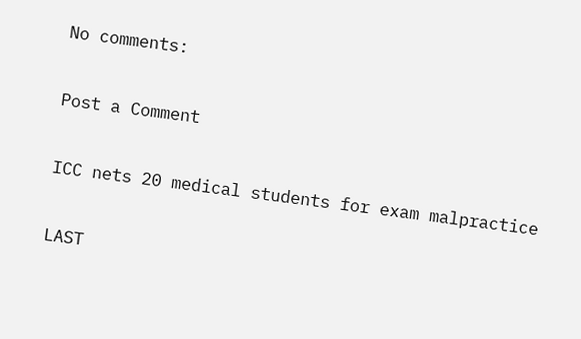No comments:

Post a Comment

ICC nets 20 medical students for exam malpractice

LAST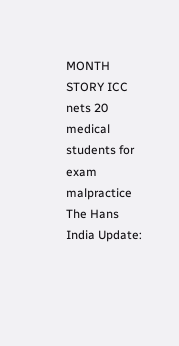MONTH STORY ICC nets 20 medical students for exam malpractice The Hans India Update: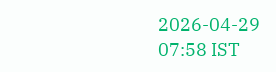2026-04-29 07:58 IST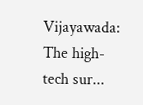Vijayawada: The high-tech sur...